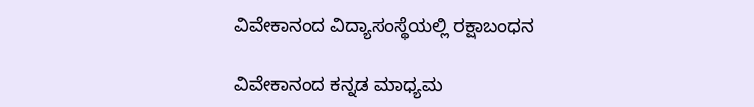ವಿವೇಕಾನಂದ ವಿದ್ಯಾಸಂಸ್ಥೆಯಲ್ಲಿ ರಕ್ಷಾಬಂಧನ

ವಿವೇಕಾನಂದ ಕನ್ನಡ ಮಾಧ್ಯಮ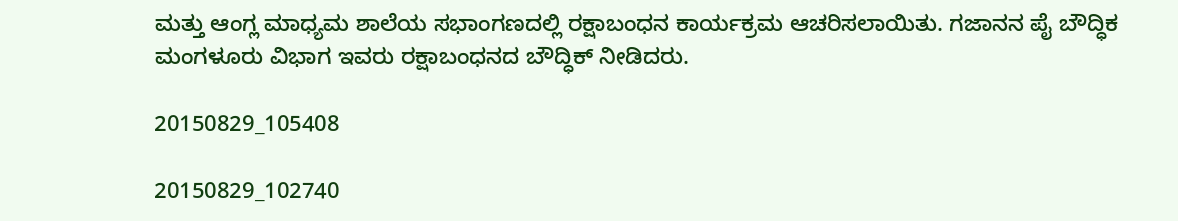ಮತ್ತು ಆಂಗ್ಲ ಮಾಧ್ಯಮ ಶಾಲೆಯ ಸಭಾಂಗಣದಲ್ಲಿ ರಕ್ಷಾಬಂಧನ ಕಾರ್ಯಕ್ರಮ ಆಚರಿಸಲಾಯಿತು. ಗಜಾನನ ಪೈ ಬೌದ್ಧಿಕ ಮಂಗಳೂರು ವಿಭಾಗ ಇವರು ರಕ್ಷಾಬಂಧನದ ಬೌದ್ಧಿಕ್ ನೀಡಿದರು.

20150829_105408

20150829_102740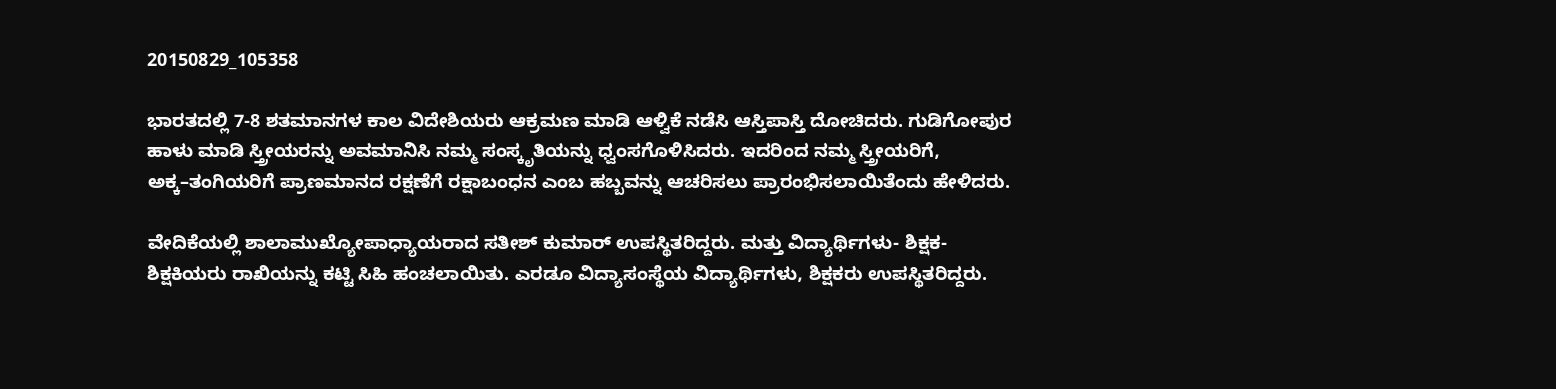20150829_105358

ಭಾರತದಲ್ಲಿ 7-8 ಶತಮಾನಗಳ ಕಾಲ ವಿದೇಶಿಯರು ಆಕ್ರಮಣ ಮಾಡಿ ಆಳ್ವಿಕೆ ನಡೆಸಿ ಆಸ್ತಿಪಾಸ್ತಿ ದೋಚಿದರು. ಗುಡಿಗೋಪುರ ಹಾಳು ಮಾಡಿ ಸ್ತ್ರೀಯರನ್ನು ಅವಮಾನಿಸಿ ನಮ್ಮ ಸಂಸ್ಕೃತಿಯನ್ನು ಧ್ವಂಸಗೊಳಿಸಿದರು. ಇದರಿಂದ ನಮ್ಮ ಸ್ತ್ರೀಯರಿಗೆ, ಅಕ್ಕ–ತಂಗಿಯರಿಗೆ ಪ್ರಾಣಮಾನದ ರಕ್ಷಣೆಗೆ ರಕ್ಷಾಬಂಧನ ಎಂಬ ಹಬ್ಬವನ್ನು ಆಚರಿಸಲು ಪ್ರಾರಂಭಿಸಲಾಯಿತೆಂದು ಹೇಳಿದರು.

ವೇದಿಕೆಯಲ್ಲಿ ಶಾಲಾಮುಖ್ಯೋಪಾಧ್ಯಾಯರಾದ ಸತೀಶ್ ಕುಮಾರ್ ಉಪಸ್ಥಿತರಿದ್ದರು. ಮತ್ತು ವಿದ್ಯಾರ್ಥಿಗಳು- ಶಿಕ್ಷಕ- ಶಿಕ್ಷಕಿಯರು ರಾಖಿಯನ್ನು ಕಟ್ಟಿ ಸಿಹಿ ಹಂಚಲಾಯಿತು. ಎರಡೂ ವಿದ್ಯಾಸಂಸ್ಥೆಯ ವಿದ್ಯಾರ್ಥಿಗಳು, ಶಿಕ್ಷಕರು ಉಪಸ್ಥಿತರಿದ್ದರು.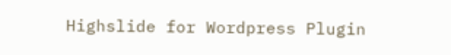Highslide for Wordpress Plugin